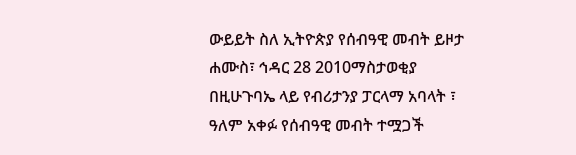ውይይት ስለ ኢትዮጵያ የሰብዓዊ መብት ይዞታ
ሐሙስ፣ ኅዳር 28 2010ማስታወቂያ
በዚሁጉባኤ ላይ የብሪታንያ ፓርላማ አባላት ፣ ዓለም አቀፉ የሰብዓዊ መብት ተሟጋች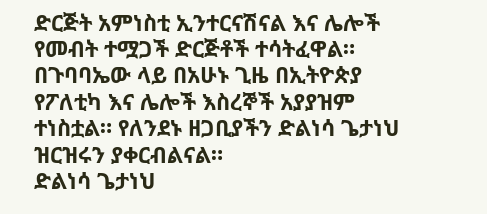ድርጅት አምነስቲ ኢንተርናሽናል እና ሌሎች የመብት ተሟጋች ድርጅቶች ተሳትፈዋል። በጉባባኤው ላይ በአሁኑ ጊዜ በኢትዮጵያ የፖለቲካ እና ሌሎች እስረኞች አያያዝም ተነስቷል። የለንደኑ ዘጋቢያችን ድልነሳ ጌታነህ ዝርዝሩን ያቀርብልናል።
ድልነሳ ጌታነህ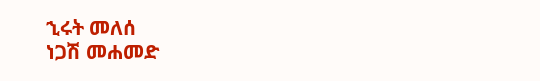ኂሩት መለሰ
ነጋሽ መሐመድ